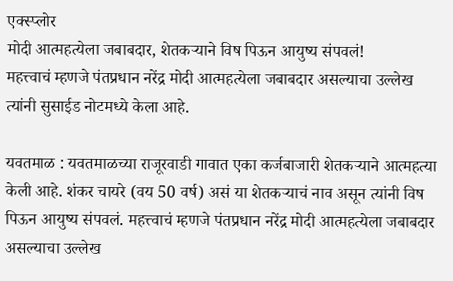एक्स्प्लोर
मोदी आत्महत्येला जबाबदार, शेतकऱ्याने विष पिऊन आयुष्य संपवलं!
महत्त्वाचं म्हणजे पंतप्रधान नरेंद्र मोदी आत्महत्येला जबाबदार असल्याचा उल्लेख त्यांनी सुसाईड नोटमध्ये केला आहे.

यवतमाळ : यवतमाळच्या राजूरवाडी गावात एका कर्जबाजारी शेतकऱ्याने आत्महत्या केली आहे. शंकर चायरे (वय 50 वर्ष) असं या शेतकऱ्याचं नाव असून त्यांनी विष पिऊन आयुष्य संपवलं. महत्त्वाचं म्हणजे पंतप्रधान नरेंद्र मोदी आत्महत्येला जबाबदार असल्याचा उल्लेख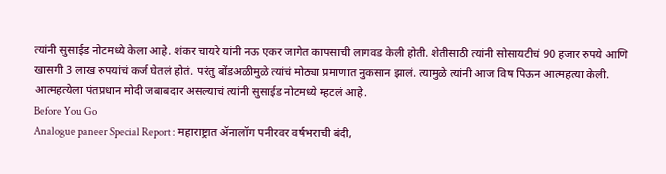त्यांनी सुसाईड नोटमध्ये केला आहे. शंकर चायरे यांनी नऊ एकर जागेत कापसाची लागवड केली होती. शेतीसाठी त्यांनी सोसायटीचं 90 हजार रुपये आणि खासगी 3 लाख रुपयांचं कर्ज घेतलं होतं. परंतु बोंडअळीमुळे त्यांचं मोठ्या प्रमाणात नुकसान झालं. त्यामुळे त्यांनी आज विष पिऊन आत्महत्या केली. आत्महत्येला पंतप्रधान मोदी जबाबदार असल्याचं त्यांनी सुसाईड नोटमध्ये म्हटलं आहे.
Before You Go
Analogue paneer Special Report : महाराष्ट्रात ॲनालॉग पनीरवर वर्षभराची बंदी,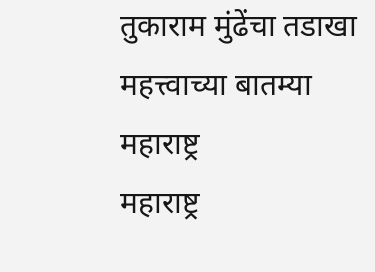तुकाराम मुंढेंचा तडाखा
महत्त्वाच्या बातम्या
महाराष्ट्र
महाराष्ट्र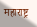महाराष्ट्र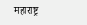महाराष्ट्र